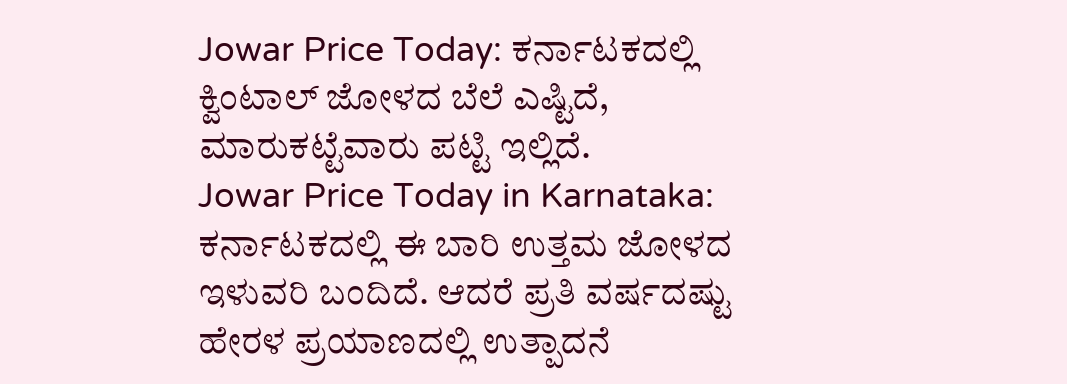Jowar Price Today: ಕರ್ನಾಟಕದಲ್ಲಿ ಕ್ವಿಂಟಾಲ್ ಜೋಳದ ಬೆಲೆ ಎಷ್ಟಿದೆ, ಮಾರುಕಟ್ಟೆವಾರು ಪಟ್ಟಿ ಇಲ್ಲಿದೆ.
Jowar Price Today in Karnataka: ಕರ್ನಾಟಕದಲ್ಲಿ ಈ ಬಾರಿ ಉತ್ತಮ ಜೋಳದ ಇಳುವರಿ ಬಂದಿದೆ. ಆದರೆ ಪ್ರತಿ ವರ್ಷದಷ್ಟು ಹೇರಳ ಪ್ರಯಾಣದಲ್ಲಿ ಉತ್ಪಾದನೆ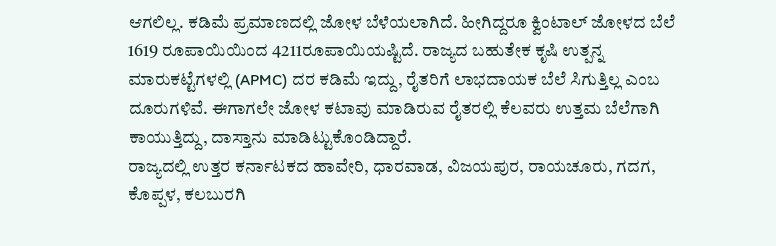ಆಗಲಿಲ್ಲ. ಕಡಿಮೆ ಪ್ರಮಾಣದಲ್ಲಿ ಜೋಳ ಬೆಳೆಯಲಾಗಿದೆ. ಹೀಗಿದ್ದರೂ ಕ್ವಿಂಟಾಲ್ ಜೋಳದ ಬೆಲೆ 1619 ರೂಪಾಯಿಯಿಂದ 4211ರೂಪಾಯಿಯಷ್ಟಿದೆ. ರಾಜ್ಯದ ಬಹುತೇಕ ಕೃಷಿ ಉತ್ಪನ್ನ ಮಾರುಕಟ್ಟೆಗಳಲ್ಲಿ (APMC) ದರ ಕಡಿಮೆ ಇದ್ದು, ರೈತರಿಗೆ ಲಾಭದಾಯಕ ಬೆಲೆ ಸಿಗುತ್ತಿಲ್ಲ ಎಂಬ ದೂರುಗಳಿವೆ. ಈಗಾಗಲೇ ಜೋಳ ಕಟಾವು ಮಾಡಿರುವ ರೈತರಲ್ಲಿ ಕೆಲವರು ಉತ್ತಮ ಬೆಲೆಗಾಗಿ ಕಾಯುತ್ತಿದ್ದು, ದಾಸ್ತಾನು ಮಾಡಿಟ್ಟುಕೊಂಡಿದ್ದಾರೆ.
ರಾಜ್ಯದಲ್ಲಿ ಉತ್ತರ ಕರ್ನಾಟಕದ ಹಾವೇರಿ, ಧಾರವಾಡ, ವಿಜಯಪುರ, ರಾಯಚೂರು, ಗದಗ, ಕೊಪ್ಪಳ, ಕಲಬುರಗಿ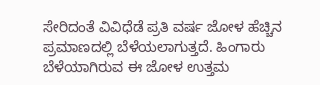ಸೇರಿದಂತೆ ವಿವಿಧೆಡೆ ಪ್ರತಿ ವರ್ಷ ಜೋಳ ಹೆಚ್ಚಿನ ಪ್ರಮಾಣದಲ್ಲಿ ಬೆಳೆಯಲಾಗುತ್ತದೆ. ಹಿಂಗಾರು ಬೆಳೆಯಾಗಿರುವ ಈ ಜೋಳ ಉತ್ತಮ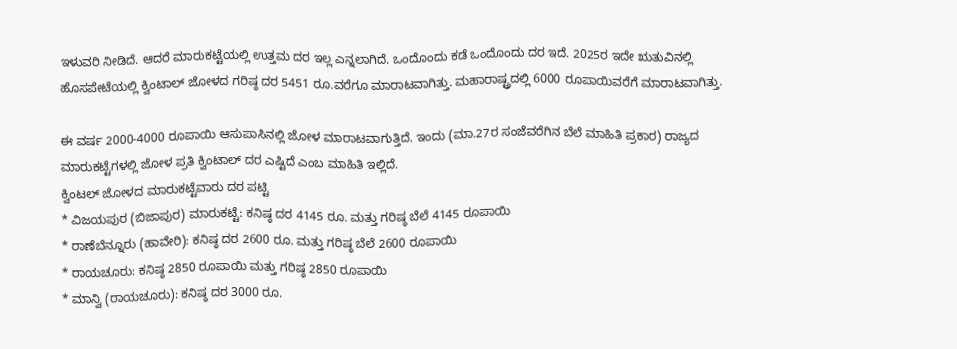ಇಳುವರಿ ನೀಡಿದೆ. ಆದರೆ ಮಾರುಕಟ್ಟೆಯಲ್ಲಿ ಉತ್ತಮ ದರ ಇಲ್ಲ ಎನ್ನಲಾಗಿದೆ. ಒಂದೊಂದು ಕಡೆ ಒಂದೊಂದು ದರ ಇದೆ. 2025ರ ಇದೇ ಋತುವಿನಲ್ಲಿ ಹೊಸಪೇಟೆಯಲ್ಲಿ ಕ್ವಿಂಟಾಲ್ ಜೋಳದ ಗರಿಷ್ಠ ದರ 5451 ರೂ.ವರೆಗೂ ಮಾರಾಟವಾಗಿತ್ತು. ಮಹಾರಾಷ್ಟ್ರದಲ್ಲಿ 6000 ರೂಪಾಯಿವರೆಗೆ ಮಾರಾಟವಾಗಿತ್ತು.

ಈ ವರ್ಷ 2000-4000 ರೂಪಾಯಿ ಆಸುಪಾಸಿನಲ್ಲಿ ಜೋಳ ಮಾರಾಟವಾಗುತ್ತಿದೆ. ಇಂದು (ಮಾ.27ರ ಸಂಜೆವರೆಗಿನ ಬೆಲೆ ಮಾಹಿತಿ ಪ್ರಕಾರ) ರಾಜ್ಯದ ಮಾರುಕಟ್ಟೆಗಳಲ್ಲಿ ಜೋಳ ಪ್ರತಿ ಕ್ವಿಂಟಾಲ್ ದರ ಎಷ್ಟಿದೆ ಎಂಬ ಮಾಹಿತಿ ಇಲ್ಲಿದೆ.
ಕ್ವಿಂಟಲ್ ಜೋಳದ ಮಾರುಕಟ್ಟೆವಾರು ದರ ಪಟ್ಟಿ
* ವಿಜಯಪುರ (ಬಿಜಾಪುರ) ಮಾರುಕಟ್ಟೆ: ಕನಿಷ್ಠ ದರ 4145 ರೂ. ಮತ್ತು ಗರಿಷ್ಠ ಬೆಲೆ 4145 ರೂಪಾಯಿ
* ರಾಣೆಬೆನ್ನೂರು (ಹಾವೇರಿ): ಕನಿಷ್ಠ ದರ 2600 ರೂ. ಮತ್ತು ಗರಿಷ್ಠ ಬೆಲೆ 2600 ರೂಪಾಯಿ
* ರಾಯಚೂರು: ಕನಿಷ್ಠ 2850 ರೂಪಾಯಿ ಮತ್ತು ಗರಿಷ್ಠ 2850 ರೂಪಾಯಿ
* ಮಾನ್ವಿ (ರಾಯಚೂರು): ಕನಿಷ್ಠ ದರ 3000 ರೂ.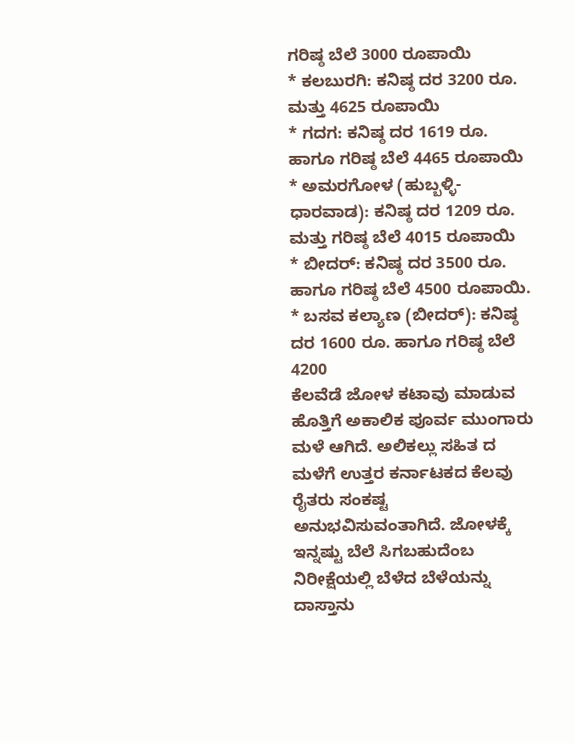ಗರಿಷ್ಠ ಬೆಲೆ 3000 ರೂಪಾಯಿ
* ಕಲಬುರಗಿ: ಕನಿಷ್ಠ ದರ 3200 ರೂ. ಮತ್ತು 4625 ರೂಪಾಯಿ
* ಗದಗ: ಕನಿಷ್ಠ ದರ 1619 ರೂ. ಹಾಗೂ ಗರಿಷ್ಠ ಬೆಲೆ 4465 ರೂಪಾಯಿ
* ಅಮರಗೋಳ (ಹುಬ್ಬಳ್ಳಿ-ಧಾರವಾಡ): ಕನಿಷ್ಠ ದರ 1209 ರೂ. ಮತ್ತು ಗರಿಷ್ಠ ಬೆಲೆ 4015 ರೂಪಾಯಿ
* ಬೀದರ್: ಕನಿಷ್ಠ ದರ 3500 ರೂ. ಹಾಗೂ ಗರಿಷ್ಠ ಬೆಲೆ 4500 ರೂಪಾಯಿ.
* ಬಸವ ಕಲ್ಯಾಣ (ಬೀದರ್): ಕನಿಷ್ಠ ದರ 1600 ರೂ. ಹಾಗೂ ಗರಿಷ್ಠ ಬೆಲೆ 4200
ಕೆಲವೆಡೆ ಜೋಳ ಕಟಾವು ಮಾಡುವ ಹೊತ್ತಿಗೆ ಅಕಾಲಿಕ ಪೂರ್ವ ಮುಂಗಾರು ಮಳೆ ಆಗಿದೆ. ಅಲಿಕಲ್ಲು ಸಹಿತ ದ ಮಳೆಗೆ ಉತ್ತರ ಕರ್ನಾಟಕದ ಕೆಲವು ರೈತರು ಸಂಕಷ್ಟ ಅನುಭವಿಸುವಂತಾಗಿದೆ. ಜೋಳಕ್ಕೆ ಇನ್ನಷ್ಟು ಬೆಲೆ ಸಿಗಬಹುದೆಂಬ ನಿರೀಕ್ಷೆಯಲ್ಲಿ ಬೆಳೆದ ಬೆಳೆಯನ್ನು ದಾಸ್ತಾನು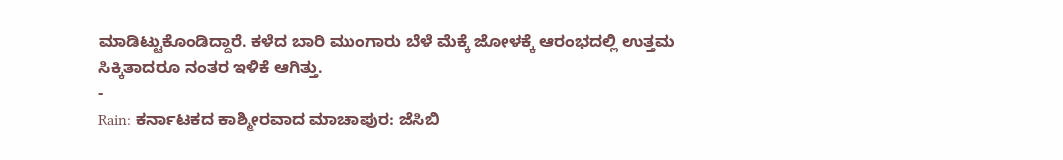ಮಾಡಿಟ್ಟುಕೊಂಡಿದ್ದಾರೆ. ಕಳೆದ ಬಾರಿ ಮುಂಗಾರು ಬೆಳೆ ಮೆಕ್ಕೆ ಜೋಳಕ್ಕೆ ಆರಂಭದಲ್ಲಿ ಉತ್ತಮ ಸಿಕ್ಕಿತಾದರೂ ನಂತರ ಇಳಿಕೆ ಆಗಿತ್ತು.
-
Rain: ಕರ್ನಾಟಕದ ಕಾಶ್ಮೀರವಾದ ಮಾಚಾಪುರ: ಜೆಸಿಬಿ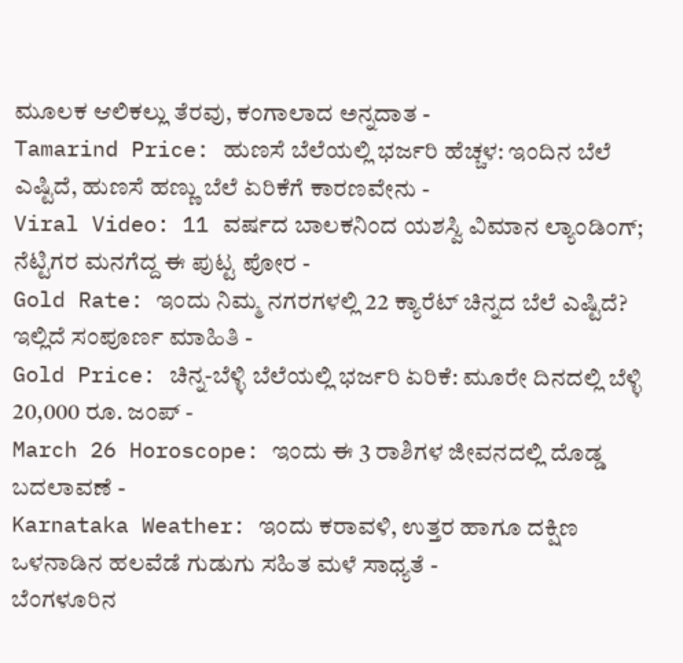ಮೂಲಕ ಆಲಿಕಲ್ಲು ತೆರವು, ಕಂಗಾಲಾದ ಅನ್ನದಾತ -
Tamarind Price: ಹುಣಸೆ ಬೆಲೆಯಲ್ಲಿ ಭರ್ಜರಿ ಹೆಚ್ಚಳ: ಇಂದಿನ ಬೆಲೆ ಎಷ್ಟಿದೆ, ಹುಣಸೆ ಹಣ್ಣು ಬೆಲೆ ಏರಿಕೆಗೆ ಕಾರಣವೇನು -
Viral Video: 11 ವರ್ಷದ ಬಾಲಕನಿಂದ ಯಶಸ್ವಿ ವಿಮಾನ ಲ್ಯಾಂಡಿಂಗ್; ನೆಟ್ಟಿಗರ ಮನಗೆದ್ದ ಈ ಪುಟ್ಟ ಪೋರ -
Gold Rate: ಇಂದು ನಿಮ್ಮ ನಗರಗಳಲ್ಲಿ 22 ಕ್ಯಾರೆಟ್ ಚಿನ್ನದ ಬೆಲೆ ಎಷ್ಟಿದೆ? ಇಲ್ಲಿದೆ ಸಂಪೂರ್ಣ ಮಾಹಿತಿ -
Gold Price: ಚಿನ್ನ-ಬೆಳ್ಳಿ ಬೆಲೆಯಲ್ಲಿ ಭರ್ಜರಿ ಏರಿಕೆ: ಮೂರೇ ದಿನದಲ್ಲಿ ಬೆಳ್ಳಿ 20,000 ರೂ. ಜಂಪ್ -
March 26 Horoscope: ಇಂದು ಈ 3 ರಾಶಿಗಳ ಜೀವನದಲ್ಲಿ ದೊಡ್ಡ ಬದಲಾವಣೆ -
Karnataka Weather: ಇಂದು ಕರಾವಳಿ, ಉತ್ತರ ಹಾಗೂ ದಕ್ಷಿಣ ಒಳನಾಡಿನ ಹಲವೆಡೆ ಗುಡುಗು ಸಹಿತ ಮಳೆ ಸಾಧ್ಯತೆ -
ಬೆಂಗಳೂರಿನ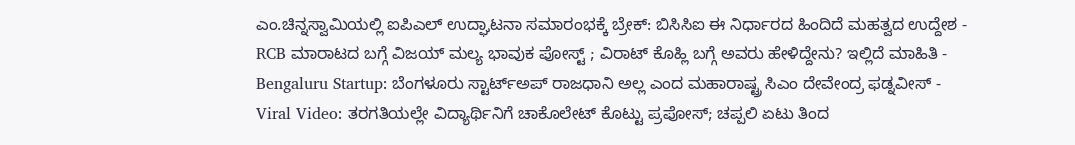ಎಂ.ಚಿನ್ನಸ್ವಾಮಿಯಲ್ಲಿ ಐಪಿಎಲ್ ಉದ್ಘಾಟನಾ ಸಮಾರಂಭಕ್ಕೆ ಬ್ರೇಕ್: ಬಿಸಿಸಿಐ ಈ ನಿರ್ಧಾರದ ಹಿಂದಿದೆ ಮಹತ್ವದ ಉದ್ದೇಶ -
RCB ಮಾರಾಟದ ಬಗ್ಗೆ ವಿಜಯ್ ಮಲ್ಯ ಭಾವುಕ ಪೋಸ್ಟ್ ; ವಿರಾಟ್ ಕೊಹ್ಲಿ ಬಗ್ಗೆ ಅವರು ಹೇಳಿದ್ದೇನು? ಇಲ್ಲಿದೆ ಮಾಹಿತಿ -
Bengaluru Startup: ಬೆಂಗಳೂರು ಸ್ಟಾರ್ಟ್ಅಪ್ ರಾಜಧಾನಿ ಅಲ್ಲ ಎಂದ ಮಹಾರಾಷ್ಟ್ರ ಸಿಎಂ ದೇವೇಂದ್ರ ಫಡ್ನವೀಸ್ -
Viral Video: ತರಗತಿಯಲ್ಲೇ ವಿದ್ಯಾರ್ಥಿನಿಗೆ ಚಾಕೊಲೇಟ್ ಕೊಟ್ಟು ಪ್ರಪೋಸ್; ಚಪ್ಪಲಿ ಏಟು ತಿಂದ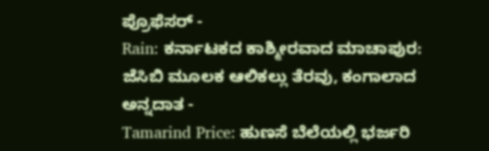ಪ್ರೊಫೆಸರ್ -
Rain: ಕರ್ನಾಟಕದ ಕಾಶ್ಮೀರವಾದ ಮಾಚಾಪುರ: ಜೆಸಿಬಿ ಮೂಲಕ ಆಲಿಕಲ್ಲು ತೆರವು, ಕಂಗಾಲಾದ ಅನ್ನದಾತ -
Tamarind Price: ಹುಣಸೆ ಬೆಲೆಯಲ್ಲಿ ಭರ್ಜರಿ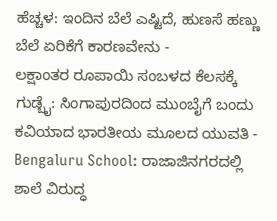ಹೆಚ್ಚಳ: ಇಂದಿನ ಬೆಲೆ ಎಷ್ಟಿದೆ, ಹುಣಸೆ ಹಣ್ಣು ಬೆಲೆ ಏರಿಕೆಗೆ ಕಾರಣವೇನು -
ಲಕ್ಷಾಂತರ ರೂಪಾಯಿ ಸಂಬಳದ ಕೆಲಸಕ್ಕೆ ಗುಡ್ಬೈ: ಸಿಂಗಾಪುರದಿಂದ ಮುಂಬೈಗೆ ಬಂದು ಕವಿಯಾದ ಭಾರತೀಯ ಮೂಲದ ಯುವತಿ -
Bengaluru School: ರಾಜಾಜಿನಗರದಲ್ಲಿ ಶಾಲೆ ವಿರುದ್ಧ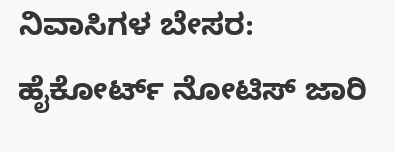ನಿವಾಸಿಗಳ ಬೇಸರ: ಹೈಕೋರ್ಟ್ ನೋಟಿಸ್ ಜಾರಿ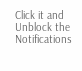Click it and Unblock the Notifications